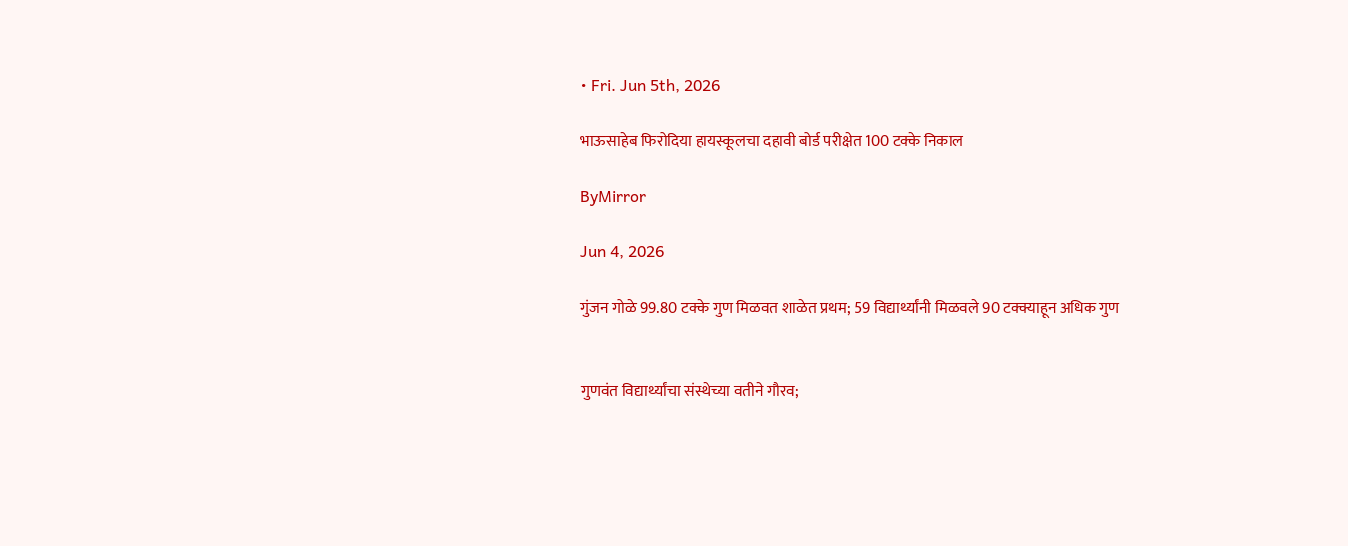• Fri. Jun 5th, 2026

भाऊसाहेब फिरोदिया हायस्कूलचा दहावी बोर्ड परीक्षेत 100 टक्के निकाल

ByMirror

Jun 4, 2026

गुंजन गोळे 99.80 टक्के गुण मिळवत शाळेत प्रथम; 59 विद्यार्थ्यांनी मिळवले 90 टक्क्याहून अधिक गुण


गुणवंत विद्यार्थ्यांचा संस्थेच्या वतीने गौरव;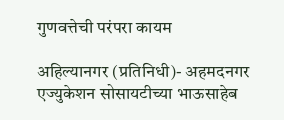गुणवत्तेची परंपरा कायम

अहिल्यानगर (प्रतिनिधी)- अहमदनगर एज्युकेशन सोसायटीच्या भाऊसाहेब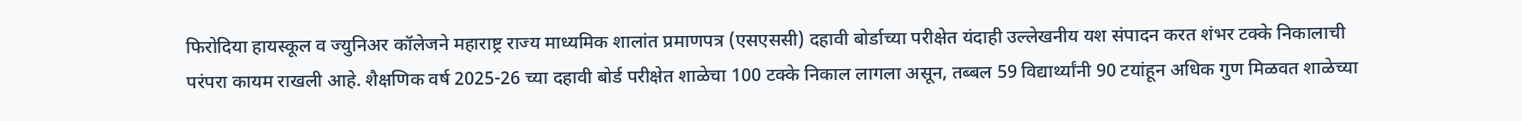फिरोदिया हायस्कूल व ज्युनिअर कॉलेजने महाराष्ट्र राज्य माध्यमिक शालांत प्रमाणपत्र (एसएससी) दहावी बोर्डाच्या परीक्षेत यंदाही उल्लेखनीय यश संपादन करत शंभर टक्के निकालाची परंपरा कायम राखली आहे. शैक्षणिक वर्ष 2025-26 च्या दहावी बोर्ड परीक्षेत शाळेचा 100 टक्के निकाल लागला असून, तब्बल 59 विद्यार्थ्यांनी 90 टयांहून अधिक गुण मिळवत शाळेच्या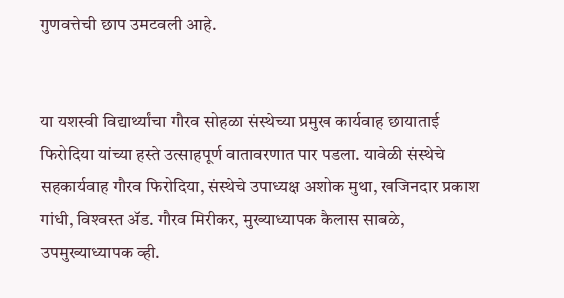गुणवत्तेची छाप उमटवली आहे.


या यशस्वी विद्यार्थ्यांचा गौरव सोहळा संस्थेच्या प्रमुख कार्यवाह छायाताई फिरोदिया यांच्या हस्ते उत्साहपूर्ण वातावरणात पार पडला. यावेळी संस्थेचे सहकार्यवाह गौरव फिरोदिया, संस्थेचे उपाध्यक्ष अशोक मुथा, खजिनदार प्रकाश गांधी, विश्‍वस्त ॲड. गौरव मिरीकर, मुख्याध्यापक कैलास साबळे, उपमुख्याध्यापक व्ही.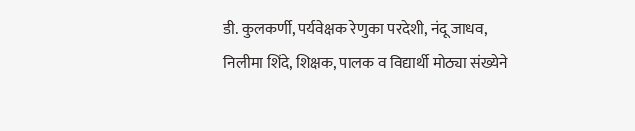डी. कुलकर्णी, पर्यवेक्षक रेणुका परदेशी, नंदू जाधव, निलीमा शिंदे, शिक्षक, पालक व विद्यार्थी मोठ्या संख्येने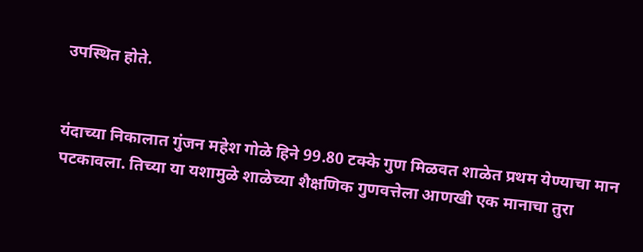उपस्थित होते.


यंदाच्या निकालात गुंजन महेश गोळे हिने 99.80 टक्के गुण मिळवत शाळेत प्रथम येण्याचा मान पटकावला. तिच्या या यशामुळे शाळेच्या शैक्षणिक गुणवत्तेला आणखी एक मानाचा तुरा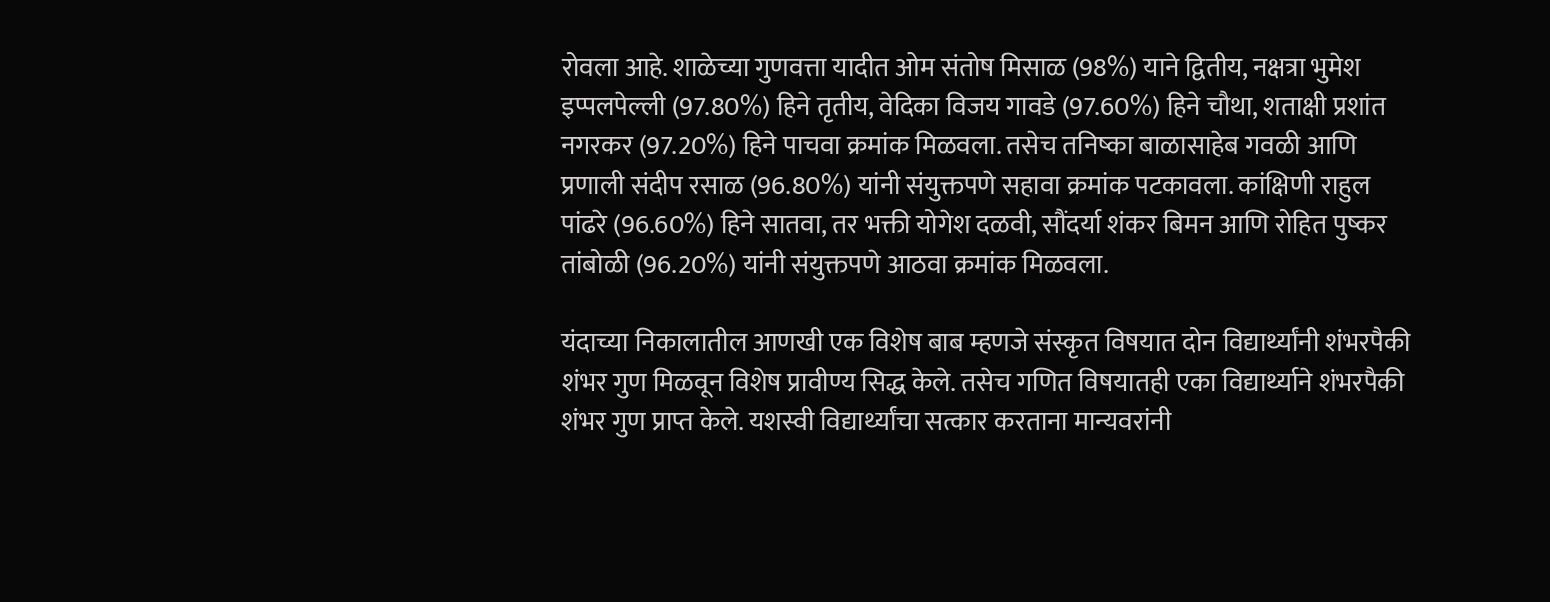रोवला आहे. शाळेच्या गुणवत्ता यादीत ओम संतोष मिसाळ (98%) याने द्वितीय, नक्षत्रा भुमेश इप्पलपेल्ली (97.80%) हिने तृतीय, वेदिका विजय गावडे (97.60%) हिने चौथा, शताक्षी प्रशांत नगरकर (97.20%) हिने पाचवा क्रमांक मिळवला. तसेच तनिष्का बाळासाहेब गवळी आणि प्रणाली संदीप रसाळ (96.80%) यांनी संयुक्तपणे सहावा क्रमांक पटकावला. कांक्षिणी राहुल पांढरे (96.60%) हिने सातवा, तर भक्ती योगेश दळवी, सौंदर्या शंकर बिमन आणि रोहित पुष्कर तांबोळी (96.20%) यांनी संयुक्तपणे आठवा क्रमांक मिळवला.

यंदाच्या निकालातील आणखी एक विशेष बाब म्हणजे संस्कृत विषयात दोन विद्यार्थ्यांनी शंभरपैकी शंभर गुण मिळवून विशेष प्रावीण्य सिद्ध केले. तसेच गणित विषयातही एका विद्यार्थ्याने शंभरपैकी शंभर गुण प्राप्त केले. यशस्वी विद्यार्थ्यांचा सत्कार करताना मान्यवरांनी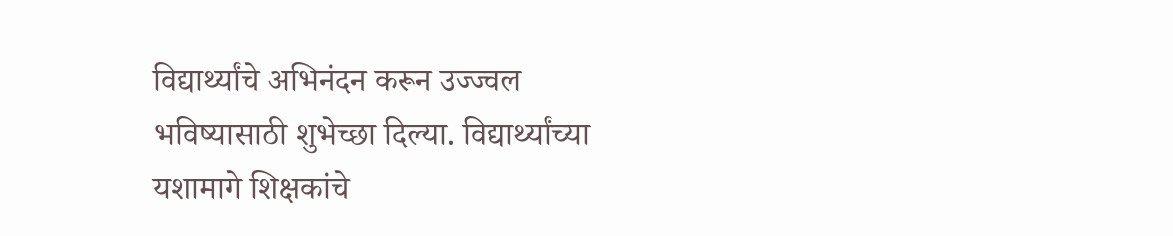विद्यार्थ्यांचे अभिनंदन करून उज्ज्वल भविष्यासाठी शुभेच्छा दिल्या. विद्यार्थ्यांच्या यशामागे शिक्षकांचे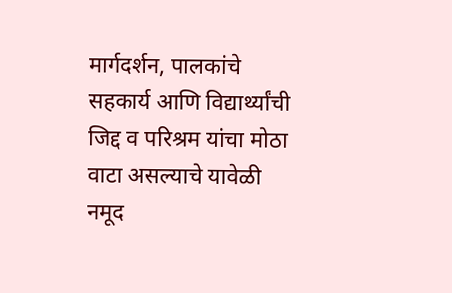मार्गदर्शन, पालकांचे सहकार्य आणि विद्यार्थ्यांची जिद्द व परिश्रम यांचा मोठा वाटा असल्याचे यावेळी नमूद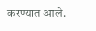करण्यात आले.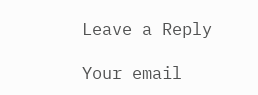Leave a Reply

Your email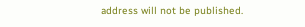address will not be published.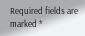Required fields are marked *